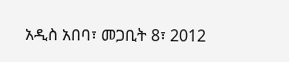አዲስ አበባ፣ መጋቢት 8፣ 2012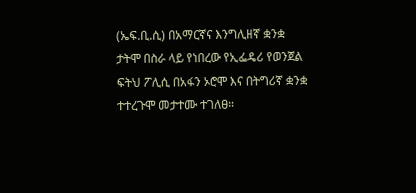(ኤፍ.ቢ.ሲ) በአማርኛና እንግሊዘኛ ቋንቋ ታትሞ በስራ ላይ የነበረው የኢፌዴሪ የወንጀል ፍትህ ፖሊሲ በአፋን ኦሮሞ እና በትግሪኛ ቋንቋ ተተረጉሞ መታተሙ ተገለፀ።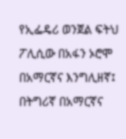የኢፌዴሪ ወንጀል ፍትህ ፖሊሲው በአፋን ኦሮሞ በአማርኛና እንግሊዘኛ፤ በትግሪኛ በአማርኛና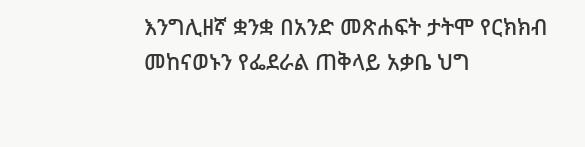እንግሊዘኛ ቋንቋ በአንድ መጽሐፍት ታትሞ የርክክብ መከናወኑን የፌደራል ጠቅላይ አቃቤ ህግ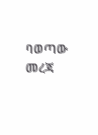ባወጣው መረጃ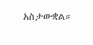አስታውቋል።